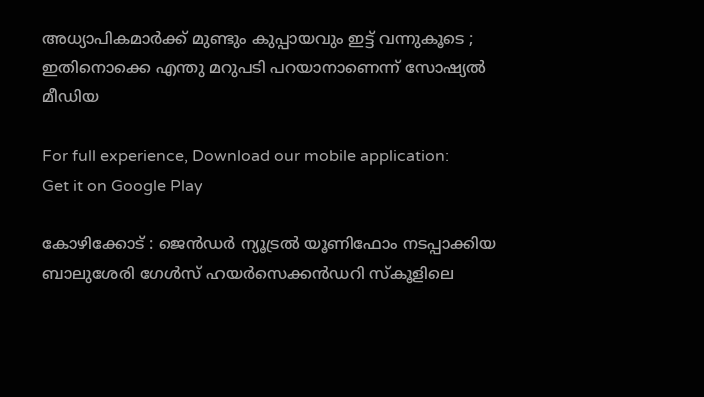അധ്യാപികമാര്‍ക്ക് മുണ്ടും കുപ്പായവും ഇട്ട് വന്നുകൂടെ ; ഇതിനൊക്കെ എന്തു മറുപടി പറയാനാണെന്ന് സോഷ്യല്‍ മീഡിയ

For full experience, Download our mobile application:
Get it on Google Play

കോഴിക്കോട്‌ : ജെന്‍ഡര്‍ ന്യൂട്രല്‍ യൂണിഫോം നടപ്പാക്കിയ ബാലുശേരി ഗേള്‍സ് ഹയര്‍സെക്കന്‍ഡറി സ്‌കൂളിലെ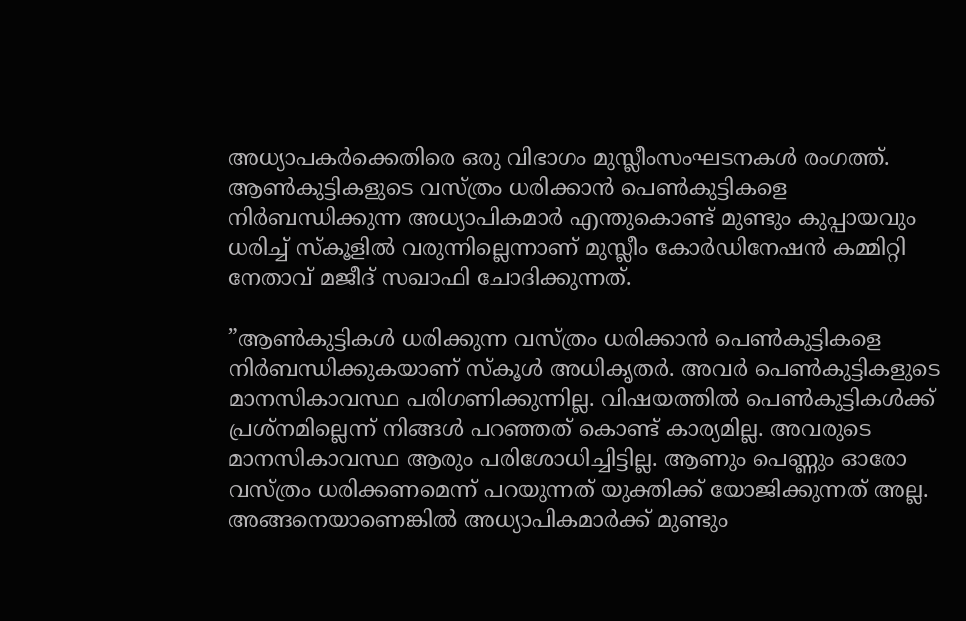അധ്യാപകര്‍ക്കെതിരെ ഒരു വിഭാഗം മുസ്ലീംസംഘടനകള്‍ രംഗത്ത്. ആണ്‍കുട്ടികളുടെ വസ്ത്രം ധരിക്കാന്‍ പെണ്‍കുട്ടികളെ നിര്‍ബന്ധിക്കുന്ന അധ്യാപികമാര്‍ എന്തുകൊണ്ട് മുണ്ടും കുപ്പായവും ധരിച്ച്‌ സ്‌കൂളില്‍ വരുന്നില്ലെന്നാണ് മുസ്ലീം കോര്‍ഡിനേഷന്‍ കമ്മിറ്റി നേതാവ് മജീദ് സഖാഫി ചോദിക്കുന്നത്.

”ആണ്‍കുട്ടികള്‍ ധരിക്കുന്ന വസ്ത്രം ധരിക്കാന്‍ പെണ്‍കുട്ടികളെ നിര്‍ബന്ധിക്കുകയാണ് സ്‌കൂള്‍ അധികൃതര്‍. അവര്‍ പെണ്‍കുട്ടികളുടെ മാനസികാവസ്ഥ പരിഗണിക്കുന്നില്ല. വിഷയത്തില്‍ പെണ്‍കുട്ടികള്‍ക്ക് പ്രശ്‌നമില്ലെന്ന് നിങ്ങള്‍ പറഞ്ഞത് കൊണ്ട് കാര്യമില്ല. അവരുടെ മാനസികാവസ്ഥ ആരും പരിശോധിച്ചിട്ടില്ല. ആണും പെണ്ണും ഓരോ വസ്ത്രം ധരിക്കണമെന്ന് പറയുന്നത് യുക്തിക്ക് യോജിക്കുന്നത് അല്ല. അങ്ങനെയാണെങ്കില്‍ അധ്യാപികമാര്‍ക്ക് മുണ്ടും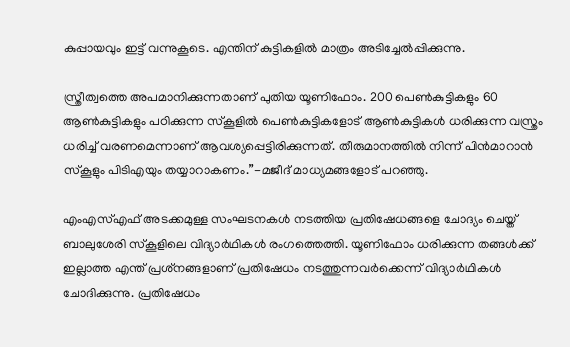കുപ്പായവും ഇട്ട് വന്നുകൂടെ. എന്തിന് കുട്ടികളില്‍ മാത്രം അടിച്ചേല്‍പ്പിക്കുന്നു.

സ്ത്രീത്വത്തെ അപമാനിക്കുന്നതാണ് പുതിയ യൂണിഫോം. 200 പെണ്‍കുട്ടികളും 60 ആണ്‍കുട്ടികളും പഠിക്കുന്ന സ്‌കൂളില്‍ പെണ്‍കുട്ടികളോട് ആണ്‍കുട്ടികള്‍ ധരിക്കുന്ന വസ്ത്രം ധരിച്ച്‌ വരണമെന്നാണ് ആവശ്യപ്പെട്ടിരിക്കുന്നത്. തീരുമാനത്തില്‍ നിന്ന് പിന്‍മാറാന്‍ സ്‌കൂളും പിടിഎയും തയ്യാറാകണം.”-മജീദ് മാധ്യമങ്ങളോട് പറഞ്ഞു.

എംഎസ്‌എഫ് അടക്കമുള്ള സംഘടനകള്‍ നടത്തിയ പ്രതിഷേധങ്ങളെ ചോദ്യം ചെയ്ത് ബാലുശേരി സ്‌കൂളിലെ വിദ്യാര്‍ഥികള്‍ രംഗത്തെത്തി. യൂണിഫോം ധരിക്കുന്ന തങ്ങള്‍ക്ക് ഇല്ലാത്ത എന്ത് പ്രശ്‌നങ്ങളാണ് പ്രതിഷേധം നടത്തുന്നവര്‍ക്കെന്ന് വിദ്യാര്‍ഥികള്‍ ചോദിക്കുന്നു. പ്രതിഷേധം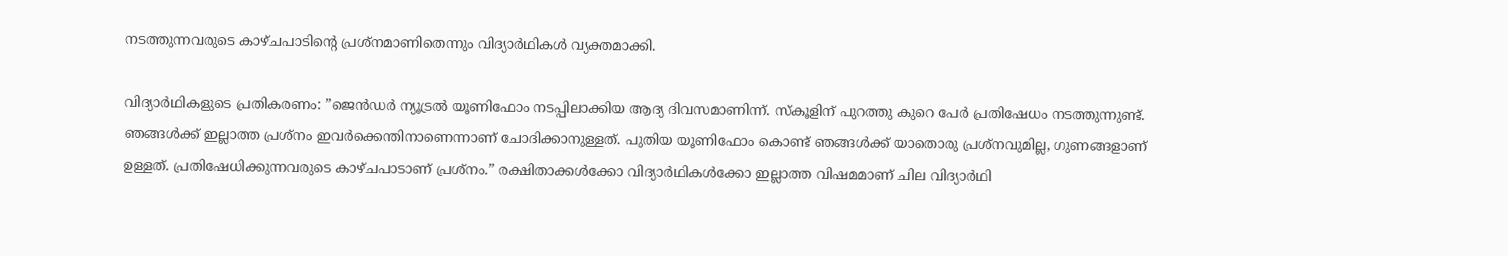നടത്തുന്നവരുടെ കാഴ്ചപാടിന്റെ പ്രശ്‌നമാണിതെന്നും വിദ്യാര്‍ഥികള്‍ വ്യക്തമാക്കി.

വിദ്യാര്‍ഥികളുടെ പ്രതികരണം: ”ജെന്‍ഡര്‍ ന്യൂട്രല്‍ യൂണിഫോം നടപ്പിലാക്കിയ ആദ്യ ദിവസമാണിന്ന്. സ്‌കൂളിന് പുറത്തു കുറെ പേര്‍ പ്രതിഷേധം നടത്തുന്നുണ്ട്. ഞങ്ങള്‍ക്ക് ഇല്ലാത്ത പ്രശ്‌നം ഇവര്‍ക്കെന്തിനാണെന്നാണ് ചോദിക്കാനുള്ളത്. പുതിയ യൂണിഫോം കൊണ്ട് ഞങ്ങള്‍ക്ക് യാതൊരു പ്രശ്‌നവുമില്ല, ഗുണങ്ങളാണ് ഉള്ളത്. പ്രതിഷേധിക്കുന്നവരുടെ കാഴ്ചപാടാണ് പ്രശ്‌നം.” രക്ഷിതാക്കള്‍ക്കോ വിദ്യാര്‍ഥികള്‍ക്കോ ഇല്ലാത്ത വിഷമമാണ് ചില വിദ്യാര്‍ഥി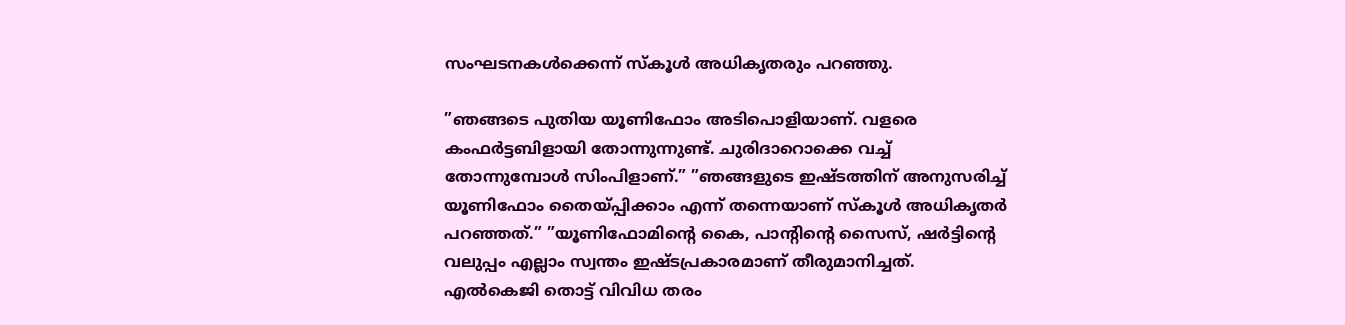സംഘടനകള്‍ക്കെന്ന് സ്‌കൂള്‍ അധികൃതരും പറഞ്ഞു.

”ഞങ്ങടെ പുതിയ യൂണിഫോം അടിപൊളിയാണ്. വളരെ കംഫര്‍ട്ടബിളായി തോന്നുന്നുണ്ട്. ചുരിദാറൊക്കെ വച്ച്‌ തോന്നുമ്പോള്‍ സിംപിളാണ്.” ”ഞങ്ങളുടെ ഇഷ്ടത്തിന് അനുസരിച്ച്‌ യൂണിഫോം തൈയ്പ്പിക്കാം എന്ന് തന്നെയാണ് സ്‌കൂള്‍ അധികൃതര്‍ പറഞ്ഞത്.” ”യൂണിഫോമിന്റെ കൈ, പാന്റിന്റെ സൈസ്, ഷര്‍ട്ടിന്റെ വലുപ്പം എല്ലാം സ്വന്തം ഇഷ്ടപ്രകാരമാണ് തീരുമാനിച്ചത്. എല്‍കെജി തൊട്ട് വിവിധ തരം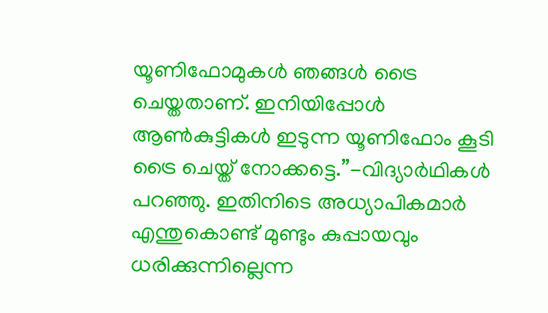യൂണിഫോമുകള്‍ ഞങ്ങള്‍ ട്രൈ ചെയ്തതാണ്. ഇനിയിപ്പോള്‍ ആണ്‍കുട്ടികള്‍ ഇടുന്ന യൂണിഫോം കൂടി ട്രൈ ചെയ്ത് നോക്കട്ടെ.”-വിദ്യാര്‍ഥികള്‍ പറഞ്ഞു. ഇതിനിടെ അധ്യാപികമാര്‍ എന്തുകൊണ്ട് മുണ്ടും കുപ്പായവും ധരിക്കുന്നില്ലെന്ന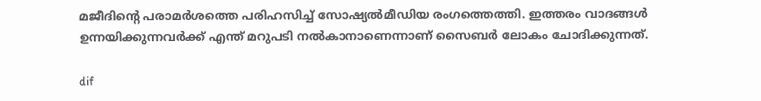മജീദിന്റെ പരാമര്‍ശത്തെ പരിഹസിച്ച്‌ സോഷ്യല്‍മീഡിയ രംഗത്തെത്തി. ഇത്തരം വാദങ്ങള്‍ ഉന്നയിക്കുന്നവര്‍ക്ക് എന്ത് മറുപടി നല്‍കാനാണെന്നാണ് സൈബര്‍ ലോകം ചോദിക്കുന്നത്.

dif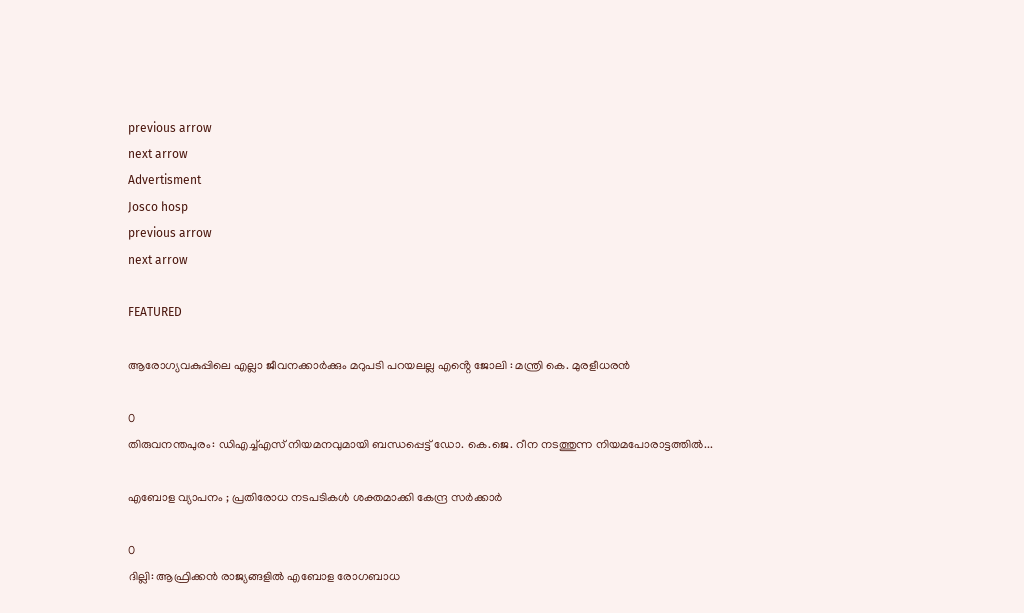previous arrow
next arrow
Advertisment
Josco hosp
previous arrow
next arrow

FEATURED

ആരോഗ്യവകുപ്പിലെ എല്ലാ ജീവനക്കാർക്കും മറുപടി പറയലല്ല എൻ്റെ ജോലി : മന്ത്രി കെ. മുരളീധരൻ

0
തിരുവനന്തപുരം: ഡിഎച്ച്എസ് നിയമനവുമായി ബന്ധപ്പെട്ട് ഡോ. കെ.ജെ. റീന നടത്തുന്ന നിയമപോരാട്ടത്തിൽ...

എബോള വ്യാപനം ; പ്രതിരോധ നടപടികൾ ശക്തമാക്കി കേന്ദ്ര സർക്കാർ

0
ദില്ലി: ആഫ്രിക്കൻ രാജ്യങ്ങളിൽ എബോള രോഗബാധ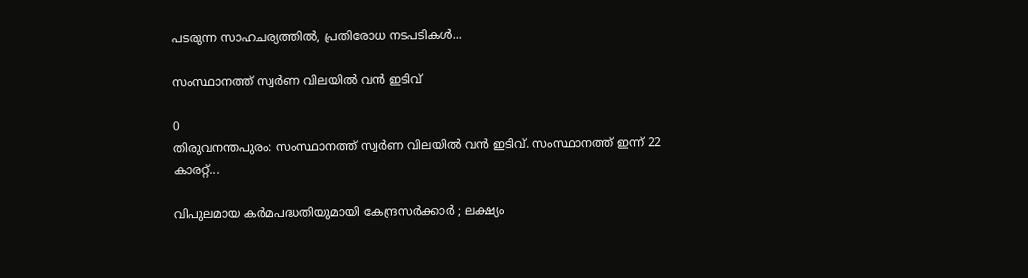പടരുന്ന സാഹചര്യത്തിൽ, പ്രതിരോധ നടപടികൾ...

സംസ്ഥാനത്ത് സ്വർണ വിലയിൽ വൻ ഇടിവ്

0
തിരുവനന്തപുരം: സംസ്ഥാനത്ത് സ്വർണ വിലയിൽ വൻ ഇടിവ്. സംസ്ഥാനത്ത് ഇന്ന് 22 കാരറ്റ്...

വിപുലമായ കർമപദ്ധതിയുമായി കേന്ദ്രസർക്കാർ ; ലക്ഷ്യം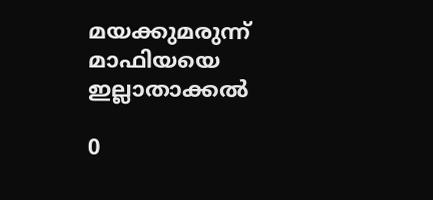മയക്കുമരുന്ന് മാഫിയയെ ഇല്ലാതാക്കൽ

0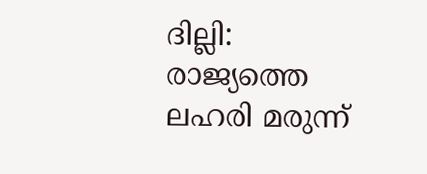ദില്ലി: രാജ്യത്തെ ലഹരി മരുന്ന്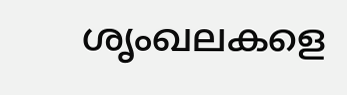ശൃംഖലകളെ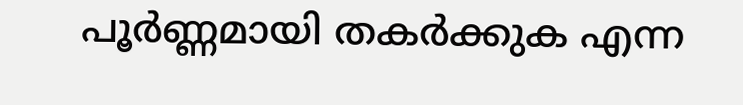പൂർണ്ണമായി തകർക്കുക എന്ന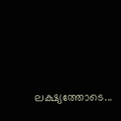ലക്ഷ്യത്തോടെ...